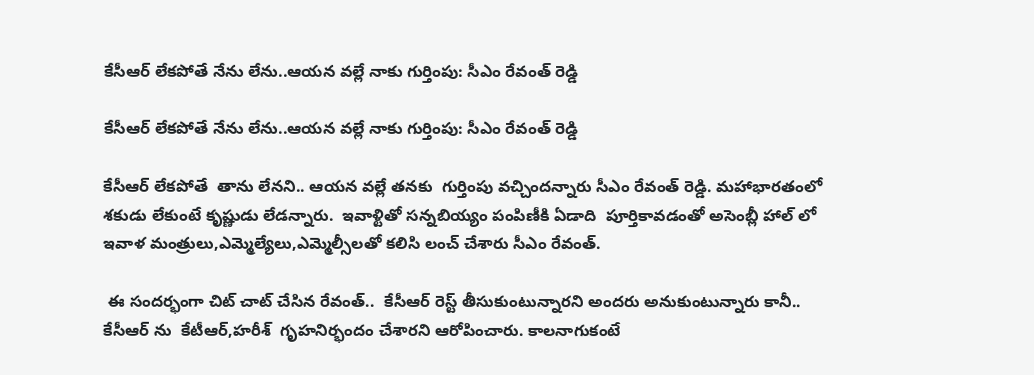కేసీఆర్ లేకపోతే నేను లేను..ఆయన వల్లే నాకు గుర్తింపు: సీఎం రేవంత్ రెడ్డి

కేసీఆర్ లేకపోతే నేను లేను..ఆయన వల్లే నాకు గుర్తింపు: సీఎం రేవంత్ రెడ్డి

కేసీఆర్ లేకపోతే  తాను లేనని.. ఆయన వల్లే తనకు  గుర్తింపు వచ్చిందన్నారు సీఎం రేవంత్ రెడ్డి. మహాభారతంలో శకుడు లేకుంటే కృష్ణుడు లేడన్నారు.  ఇవాళ్టితో సన్నబియ్యం పంపిణీకి ఏడాది  పూర్తికావడంతో అసెంబ్లీ హాల్ లో ఇవాళ మంత్రులు,ఎమ్మెల్యేలు,ఎమ్మెల్సీలతో కలిసి లంచ్ చేశారు సీఎం రేవంత్.

 ఈ సందర్భంగా చిట్ చాట్ చేసిన రేవంత్..  కేసీఆర్ రెస్ట్ తీసుకుంటున్నారని అందరు అనుకుంటున్నారు కానీ.. కేసీఆర్ ను  కేటీఆర్,హరీశ్  గృహనిర్భందం చేశారని ఆరోపించారు. కాలనాగుకంటే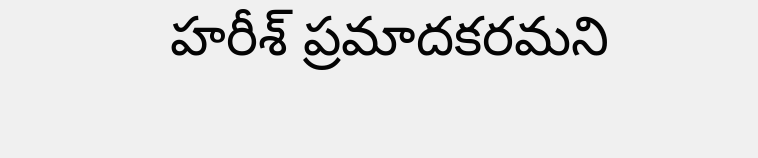హరీశ్ ప్రమాదకరమని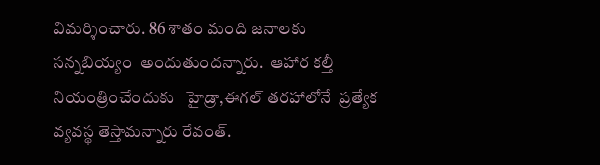విమర్శించారు. 86 శాతం మంది జనాలకు  సన్నబియ్యం  అందుతుందన్నారు.  ఆహార కల్తీ నియంత్రించేందుకు   హైడ్రా,ఈగల్ తరహాలోనే  ప్రత్యేక వ్యవస్థ తెస్తామన్నారు రేవంత్.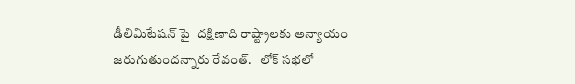డీలిమిటేషన్ పై  దక్షిణాది రాష్ట్రాలకు అన్యాయం జరుగుతుందన్నారు రేవంత్.   లోక్ సభలో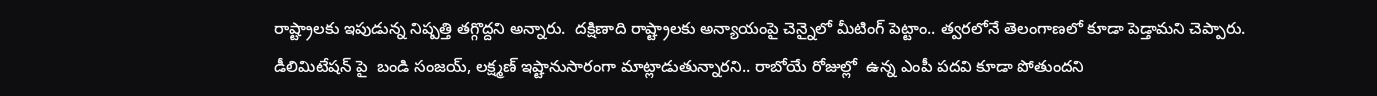రాష్ట్రాలకు ఇపుడున్న నిష్పత్తి తగ్గొద్దని అన్నారు.  దక్షిణాది రాష్ట్రాలకు అన్యాయంపై చెన్నైలో మీటింగ్ పెట్టాం.. త్వరలోనే తెలంగాణలో కూడా పెడ్తామని చెప్పారు.  డీలిమిటేషన్ పై  బండి సంజయ్, లక్ష్మణ్ ఇష్టానుసారంగా మాట్లాడుతున్నారని.. రాబోయే రోజుల్లో  ఉన్న ఎంపీ పదవి కూడా పోతుందని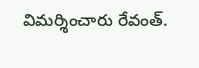విమర్శించారు రేవంత్.